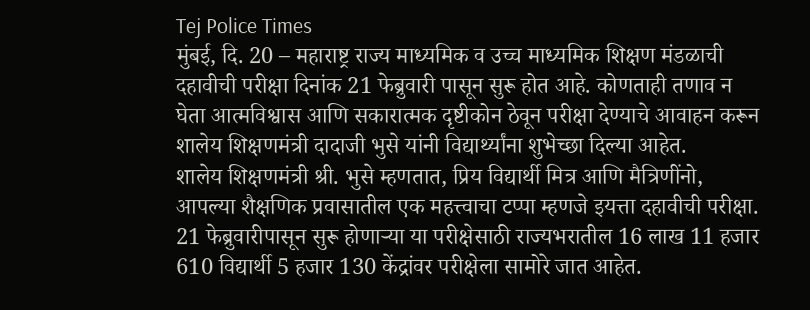Tej Police Times
मुंबई, दि. 20 – महाराष्ट्र राज्य माध्यमिक व उच्च माध्यमिक शिक्षण मंडळाची दहावीची परीक्षा दिनांक 21 फेब्रुवारी पासून सुरू होत आहे. कोणताही तणाव न घेता आत्मविश्वास आणि सकारात्मक दृष्टीकोन ठेवून परीक्षा देण्याचे आवाहन करून शालेय शिक्षणमंत्री दादाजी भुसे यांनी विद्यार्थ्यांना शुभेच्छा दिल्या आहेत.
शालेय शिक्षणमंत्री श्री. भुसे म्हणतात, प्रिय विद्यार्थी मित्र आणि मैत्रिणींनो, आपल्या शैक्षणिक प्रवासातील एक महत्त्वाचा टप्पा म्हणजे इयत्ता दहावीची परीक्षा. 21 फेब्रुवारीपासून सुरू होणाऱ्या या परीक्षेसाठी राज्यभरातील 16 लाख 11 हजार 610 विद्यार्थी 5 हजार 130 केंद्रांवर परीक्षेला सामोरे जात आहेत.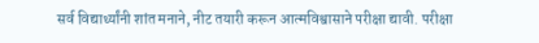सर्व विद्यार्थ्यांनी शांत मनाने, नीट तयारी करून आत्मविश्वासाने परीक्षा द्यावी. परीक्षा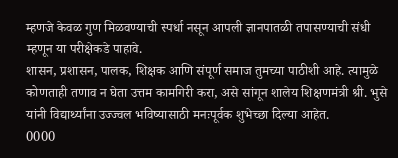म्हणजे केवळ गुण मिळवण्याची स्पर्धा नसून आपली ज्ञानपातळी तपासण्याची संधी म्हणून या परीक्षेकडे पाहावे.
शासन, प्रशासन, पालक, शिक्षक आणि संपूर्ण समाज तुमच्या पाठीशी आहे. त्यामुळे कोणताही तणाव न घेता उत्तम कामगिरी करा, असे सांगून शालेय शिक्षणमंत्री श्री. भुसे यांनी विद्यार्थ्यांना उज्ज्वल भविष्यासाठी मनःपूर्वक शुभेच्छा दिल्या आहेत.
0000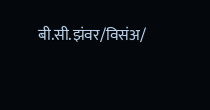बी.सी.झंवर/विसंअ/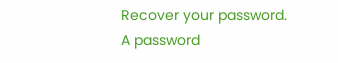Recover your password.
A password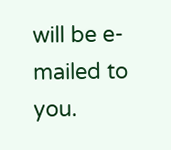will be e-mailed to you.